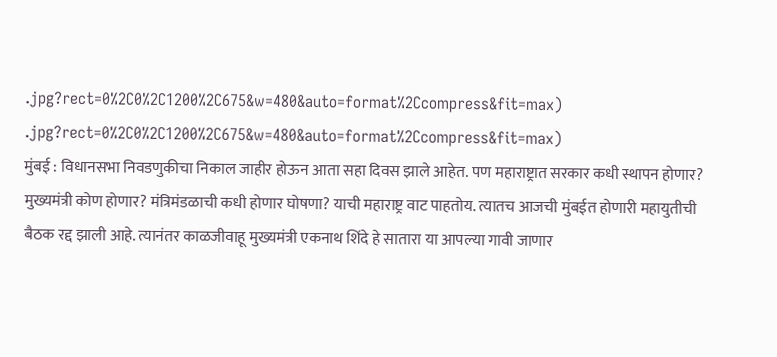.jpg?rect=0%2C0%2C1200%2C675&w=480&auto=format%2Ccompress&fit=max)
.jpg?rect=0%2C0%2C1200%2C675&w=480&auto=format%2Ccompress&fit=max)
मुंबई : विधानसभा निवडणुकीचा निकाल जाहीर होऊन आता सहा दिवस झाले आहेत. पण महाराष्ट्रात सरकार कधी स्थापन होणार? मुख्यमंत्री कोण होणार? मंत्रिमंडळाची कधी होणार घोषणा? याची महाराष्ट्र वाट पाहतोय. त्यातच आजची मुंबईत होणारी महायुतीची बैठक रद्द झाली आहे. त्यानंतर काळजीवाहू मुख्यमंत्री एकनाथ शिंदे हे सातारा या आपल्या गावी जाणार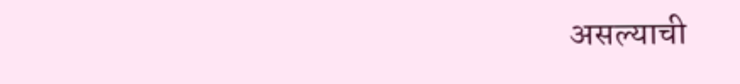असल्याची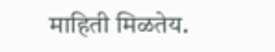माहिती मिळतेय.